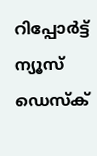റിപ്പോര്‍ട്ട്
ന്യൂസ് ഡെസ്ക്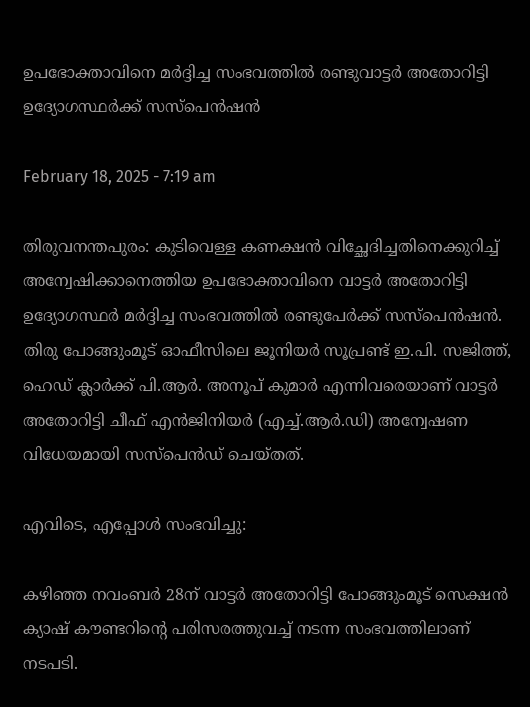ഉപഭോക്താവിനെ മർദ്ദിച്ച സംഭവത്തില്‍ രണ്ടുവാട്ടർ അതോറിട്ടി ഉദ്യോഗസ്ഥർക്ക് സസ്‌പെൻഷൻ

February 18, 2025 - 7:19 am

തിരുവനന്തപുരം: കുടിവെള്ള കണക്ഷൻ വിച്ഛേദിച്ചതിനെക്കുറിച്ച്‌ അന്വേഷിക്കാനെത്തിയ ഉപഭോക്താവിനെ വാട്ടർ അതോറിട്ടി ഉദ്യോഗസ്ഥർ മർദ്ദിച്ച സംഭവത്തില്‍ രണ്ടുപേർക്ക് സസ്‌പെൻഷൻ. തിരു പോങ്ങുംമൂട് ഓഫീസിലെ ജൂനിയർ സൂപ്രണ്ട് ഇ.പി. സജിത്ത്, ഹെഡ് ക്ലാർക്ക് പി.ആർ. അനൂപ് കുമാർ എന്നിവരെയാണ് വാട്ടർ അതോറിട്ടി ചീഫ് എൻജിനിയർ (എച്ച്‌.ആർ.ഡി) അന്വേഷണ വിധേയമായി സസ്‌പെൻഡ് ചെയ്തത്.

എവിടെ, എപ്പോൾ സംഭവിച്ചു:

കഴിഞ്ഞ നവംബർ 28ന് വാട്ടർ അതോറിട്ടി പോങ്ങുംമൂട് സെക്ഷൻ ക്യാഷ് കൗണ്ടറിന്റെ പരിസരത്തുവച്ച്‌ നടന്ന സംഭവത്തിലാണ് നടപടി.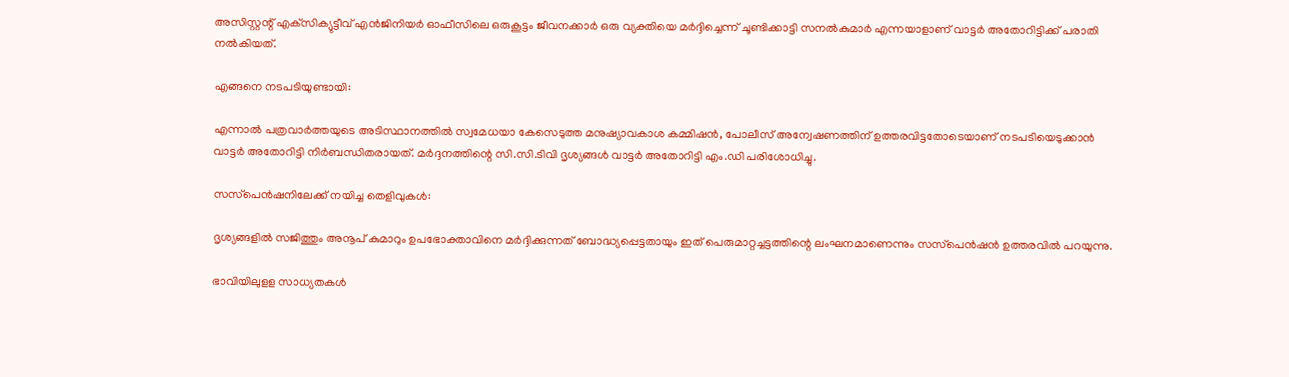അസിസ്റ്റന്റ് എക്‌സിക്യുട്ടീവ് എൻജിനിയർ ഓഫീസിലെ ഒരുകൂട്ടം ജീവനക്കാർ ഒരു വ്യക്തിയെ മർദ്ദിച്ചെന്ന് ചൂണ്ടിക്കാട്ടി സനൽകുമാർ എന്നയാളാണ് വാട്ടർ അതോറിട്ടിക്ക് പരാതി നല്‍കിയത്.

എങ്ങനെ നടപടിയുണ്ടായി:

എന്നാൽ പത്രവാർത്തയുടെ അടിസ്ഥാനത്തില്‍ സ്വമേധയാ കേസെടുത്ത മനുഷ്യാവകാശ കമ്മിഷൻ, പോലീസ് അന്വേഷണത്തിന് ഉത്തരവിട്ടതോടെയാണ് നടപടിയെ‌ടുക്കാൻ വാട്ടർ അതോറിട്ടി നിർബന്ധിതരായത്. മർദ്ദനത്തിന്റെ സി.സി.ടിവി ദൃശ്യങ്ങള്‍ വാട്ടർ അതോറിട്ടി എം.ഡി പരിശോധിച്ചു.

സസ്‌പെൻഷനിലേക്ക് നയിച്ച തെളിവുകൾ:

ദൃശ്യങ്ങളില്‍ സജിത്തും അനൂപ് കുമാറും ഉപഭോക്താവിനെ മർദ്ദിക്കുന്നത് ബോദ്ധ്യപ്പെട്ടതായും ഇത് പെരുമാറ്റച്ചട്ടത്തിന്റെ ലംഘനമാണെന്നും സസ്‌പെൻഷൻ ഉത്തരവില്‍ പറയുന്നു.

ഭാവിയിലുളള സാധ്യതകൾ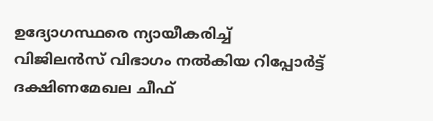ഉദ്യോഗസ്ഥരെ ന്യായീകരിച്ച്‌ വിജിലൻസ് വിഭാഗം നല്‍കിയ റിപ്പോർട്ട് ദക്ഷിണമേഖല ചീഫ്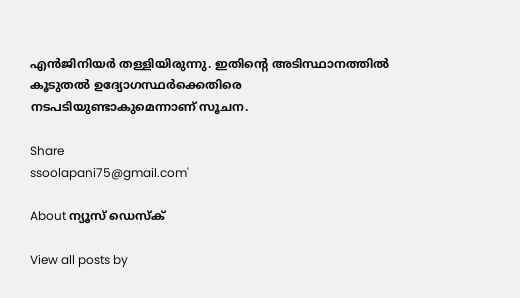എൻജിനിയർ തള്ളിയിരുന്നു. ഇതിന്റെ അടിസ്ഥാനത്തില്‍ കൂടുതല്‍ ഉദ്യോഗസ്ഥർക്കെതിരെ നടപടിയുണ്ടാകുമെന്നാണ് സൂചന.

Share
ssoolapani75@gmail.com'

About ന്യൂസ് ഡെസ്ക്

View all posts by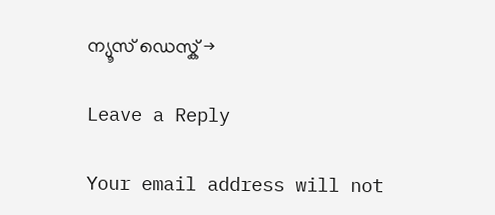ന്യൂസ് ഡെസ്ക് →

Leave a Reply

Your email address will not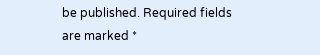be published. Required fields are marked *